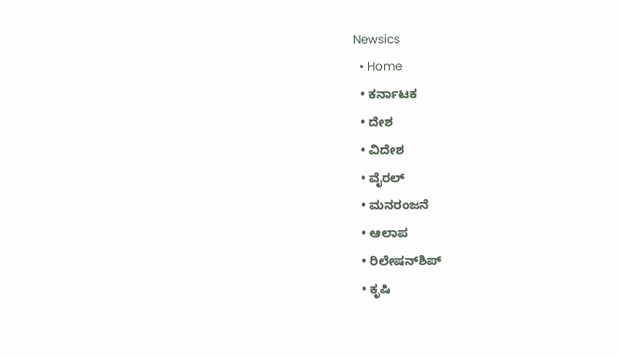Newsics
  • Home
  • ಕರ್ನಾಟಕ
  • ದೇಶ
  • ವಿದೇಶ
  • ವೈರಲ್
  • ಮನರಂಜನೆ
  • ಆಲಾಪ
  • ರಿಲೇಷನ್‌ಶಿಪ್
  • ಕೃಷಿ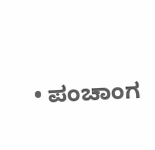• ಪಂಚಾಂಗ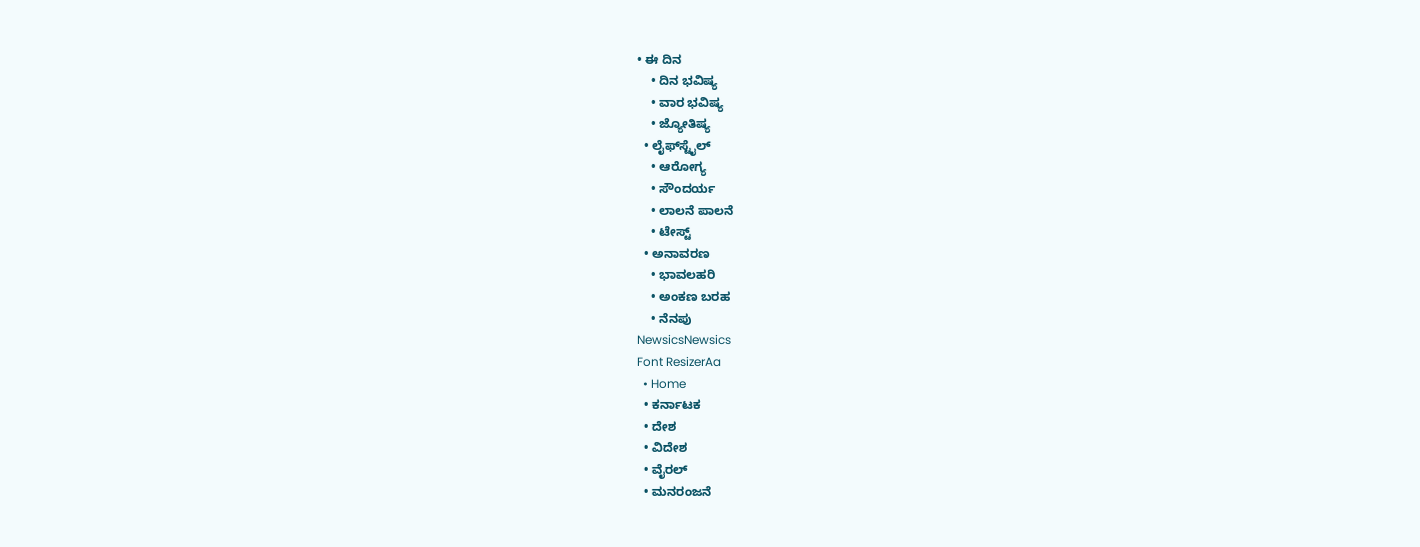• ಈ ದಿನ
    • ದಿನ ಭವಿಷ್ಯ
    • ವಾರ ಭವಿಷ್ಯ
    • ಜ್ಯೋತಿಷ್ಯ
  • ಲೈಫ್‌ಸ್ಟೈಲ್
    • ಆರೋಗ್ಯ
    • ಸೌಂದರ್ಯ
    • ಲಾಲನೆ ಪಾಲನೆ
    • ಟೇಸ್ಟ್
  • ಅನಾವರಣ
    • ಭಾವಲಹರಿ
    • ಅಂಕಣ ಬರಹ
    • ನೆನಪು
NewsicsNewsics
Font ResizerAa
  • Home
  • ಕರ್ನಾಟಕ
  • ದೇಶ
  • ವಿದೇಶ
  • ವೈರಲ್
  • ಮನರಂಜನೆ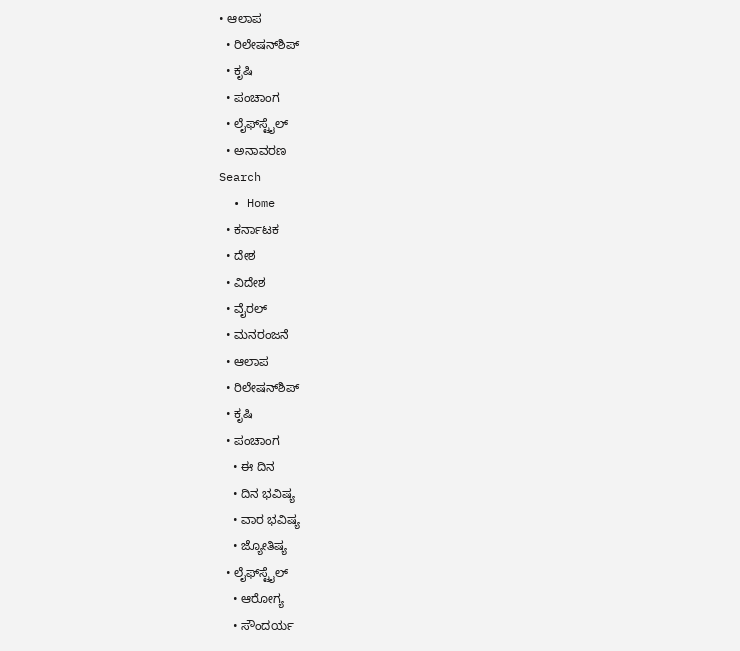• ಆಲಾಪ
  • ರಿಲೇಷನ್‌ಶಿಪ್
  • ಕೃಷಿ
  • ಪಂಚಾಂಗ
  • ಲೈಫ್‌ಸ್ಟೈಲ್
  • ಅನಾವರಣ
Search
  • Home
  • ಕರ್ನಾಟಕ
  • ದೇಶ
  • ವಿದೇಶ
  • ವೈರಲ್
  • ಮನರಂಜನೆ
  • ಆಲಾಪ
  • ರಿಲೇಷನ್‌ಶಿಪ್
  • ಕೃಷಿ
  • ಪಂಚಾಂಗ
    • ಈ ದಿನ
    • ದಿನ ಭವಿಷ್ಯ
    • ವಾರ ಭವಿಷ್ಯ
    • ಜ್ಯೋತಿಷ್ಯ
  • ಲೈಫ್‌ಸ್ಟೈಲ್
    • ಆರೋಗ್ಯ
    • ಸೌಂದರ್ಯ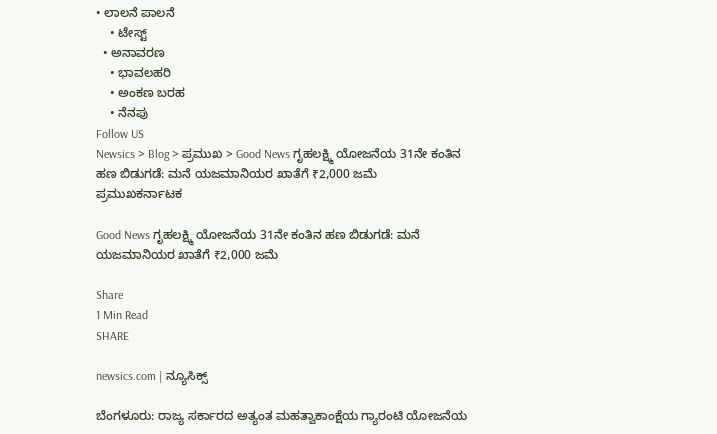• ಲಾಲನೆ ಪಾಲನೆ
    • ಟೇಸ್ಟ್
  • ಅನಾವರಣ
    • ಭಾವಲಹರಿ
    • ಅಂಕಣ ಬರಹ
    • ನೆನಪು
Follow US
Newsics > Blog > ಪ್ರಮುಖ > Good News ಗೃಹಲಕ್ಷ್ಮಿ ಯೋಜನೆಯ 31ನೇ ಕಂತಿನ ಹಣ ಬಿಡುಗಡೆ: ಮನೆ ಯಜಮಾನಿಯರ ಖಾತೆಗೆ ₹2,000 ಜಮೆ
ಪ್ರಮುಖಕರ್ನಾಟಕ

Good News ಗೃಹಲಕ್ಷ್ಮಿ ಯೋಜನೆಯ 31ನೇ ಕಂತಿನ ಹಣ ಬಿಡುಗಡೆ: ಮನೆ ಯಜಮಾನಿಯರ ಖಾತೆಗೆ ₹2,000 ಜಮೆ

Share
1 Min Read
SHARE

newsics.com | ನ್ಯೂಸಿಕ್ಸ್

ಬೆಂಗಳೂರು: ರಾಜ್ಯ ಸರ್ಕಾರದ ಅತ್ಯಂತ ಮಹತ್ವಾಕಾಂಕ್ಷೆಯ ಗ್ಯಾರಂಟಿ ಯೋಜನೆಯ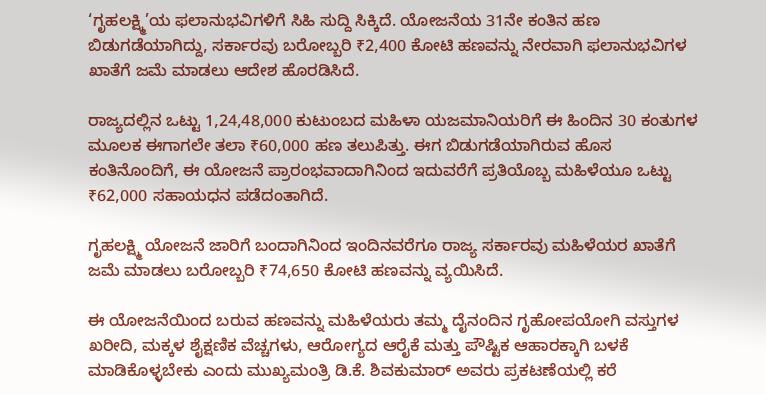‘ಗೃಹಲಕ್ಷ್ಮಿ’ಯ ಫಲಾನುಭವಿಗಳಿಗೆ ಸಿಹಿ ಸುದ್ದಿ ಸಿಕ್ಕಿದೆ. ಯೋಜನೆಯ 31ನೇ ಕಂತಿನ ಹಣ ಬಿಡುಗಡೆಯಾಗಿದ್ದು, ಸರ್ಕಾರವು ಬರೋಬ್ಬರಿ ₹2,400 ಕೋಟಿ ಹಣವನ್ನು ನೇರವಾಗಿ ಫಲಾನುಭವಿಗಳ ಖಾತೆಗೆ ಜಮೆ ಮಾಡಲು ಆದೇಶ ಹೊರಡಿಸಿದೆ.

ರಾಜ್ಯದಲ್ಲಿನ ಒಟ್ಟು 1,24,48,000 ಕುಟುಂಬದ ಮಹಿಳಾ ಯಜಮಾನಿಯರಿಗೆ ಈ ಹಿಂದಿನ 30 ಕಂತುಗಳ ಮೂಲಕ ಈಗಾಗಲೇ ತಲಾ ₹60,000 ಹಣ ತಲುಪಿತ್ತು. ಈಗ ಬಿಡುಗಡೆಯಾಗಿರುವ ಹೊಸ ಕಂತಿನೊಂದಿಗೆ, ಈ ಯೋಜನೆ ಪ್ರಾರಂಭವಾದಾಗಿನಿಂದ ಇದುವರೆಗೆ ಪ್ರತಿಯೊಬ್ಬ ಮಹಿಳೆಯೂ ಒಟ್ಟು ₹62,000 ಸಹಾಯಧನ ಪಡೆದಂತಾಗಿದೆ.

ಗೃಹಲಕ್ಷ್ಮಿ ಯೋಜನೆ ಜಾರಿಗೆ ಬಂದಾಗಿನಿಂದ ಇಂದಿನವರೆಗೂ ರಾಜ್ಯ ಸರ್ಕಾರವು ಮಹಿಳೆಯರ ಖಾತೆಗೆ ಜಮೆ ಮಾಡಲು ಬರೋಬ್ಬರಿ ₹74,650 ಕೋಟಿ ಹಣವನ್ನು ವ್ಯಯಿಸಿದೆ.

ಈ ಯೋಜನೆಯಿಂದ ಬರುವ ಹಣವನ್ನು ಮಹಿಳೆಯರು ತಮ್ಮ ದೈನಂದಿನ ಗೃಹೋಪಯೋಗಿ ವಸ್ತುಗಳ ಖರೀದಿ, ಮಕ್ಕಳ ಶೈಕ್ಷಣಿಕ ವೆಚ್ಚಗಳು, ಆರೋಗ್ಯದ ಆರೈಕೆ ಮತ್ತು ಪೌಷ್ಟಿಕ ಆಹಾರಕ್ಕಾಗಿ ಬಳಕೆ ಮಾಡಿಕೊಳ್ಳಬೇಕು ಎಂದು ಮುಖ್ಯಮಂತ್ರಿ ಡಿ.ಕೆ. ಶಿವಕುಮಾರ್ ಅವರು ಪ್ರಕಟಣೆಯಲ್ಲಿ ಕರೆ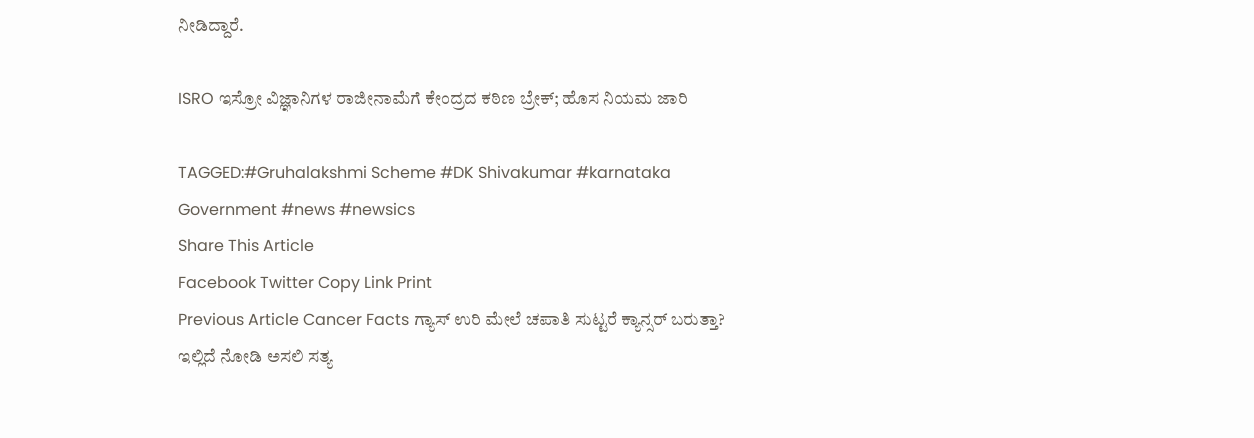ನೀಡಿದ್ದಾರೆ.

ISRO ಇಸ್ರೋ ವಿಜ್ಞಾನಿಗಳ ರಾಜೀನಾಮೆಗೆ ಕೇಂದ್ರದ ಕಠಿಣ ಬ್ರೇಕ್; ಹೊಸ ನಿಯಮ ಜಾರಿ

TAGGED:#Gruhalakshmi Scheme #DK Shivakumar #karnataka Government #news #newsics
Share This Article
Facebook Twitter Copy Link Print
Previous Article Cancer Facts ಗ್ಯಾಸ್ ಉರಿ ಮೇಲೆ ಚಪಾತಿ ಸುಟ್ಟರೆ ಕ್ಯಾನ್ಸರ್ ಬರುತ್ತಾ? ಇಲ್ಲಿದೆ ನೋಡಿ ಅಸಲಿ ಸತ್ಯ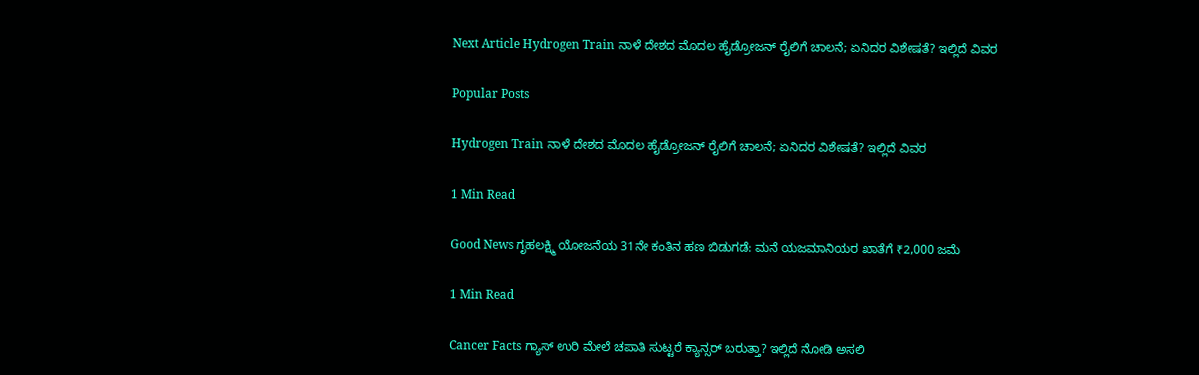Next Article Hydrogen Train ನಾಳೆ ದೇಶದ ಮೊದಲ ಹೈಡ್ರೋಜನ್ ರೈಲಿಗೆ ಚಾಲನೆ; ಏನಿದರ ವಿಶೇಷತೆ? ಇಲ್ಲಿದೆ ವಿವರ

Popular Posts

Hydrogen Train ನಾಳೆ ದೇಶದ ಮೊದಲ ಹೈಡ್ರೋಜನ್ ರೈಲಿಗೆ ಚಾಲನೆ; ಏನಿದರ ವಿಶೇಷತೆ? ಇಲ್ಲಿದೆ ವಿವರ

1 Min Read

Good News ಗೃಹಲಕ್ಷ್ಮಿ ಯೋಜನೆಯ 31ನೇ ಕಂತಿನ ಹಣ ಬಿಡುಗಡೆ: ಮನೆ ಯಜಮಾನಿಯರ ಖಾತೆಗೆ ₹2,000 ಜಮೆ

1 Min Read

Cancer Facts ಗ್ಯಾಸ್ ಉರಿ ಮೇಲೆ ಚಪಾತಿ ಸುಟ್ಟರೆ ಕ್ಯಾನ್ಸರ್ ಬರುತ್ತಾ? ಇಲ್ಲಿದೆ ನೋಡಿ ಅಸಲಿ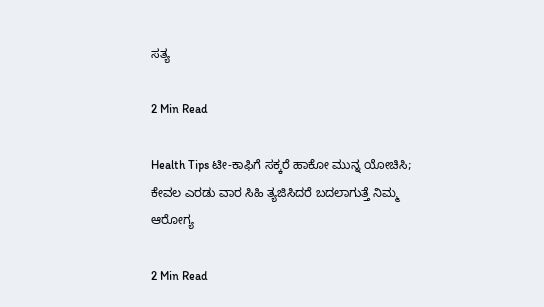ಸತ್ಯ

2 Min Read

Health Tips ಟೀ-ಕಾಫಿಗೆ ಸಕ್ಕರೆ ಹಾಕೋ ಮುನ್ನ ಯೋಚಿಸಿ; ಕೇವಲ ಎರಡು ವಾರ ಸಿಹಿ ತ್ಯಜಿಸಿದರೆ ಬದಲಾಗುತ್ತೆ ನಿಮ್ಮ ಆರೋಗ್ಯ

2 Min Read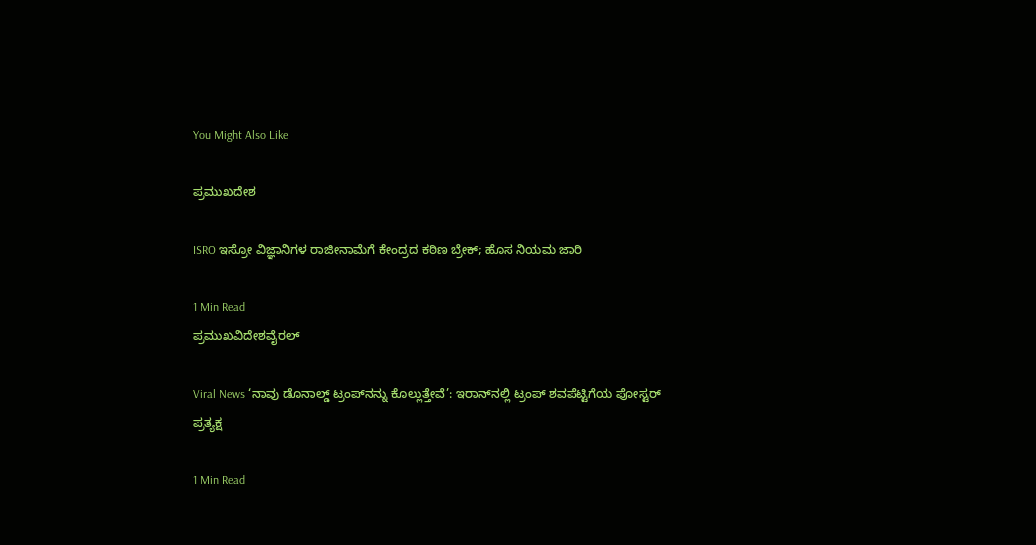You Might Also Like

ಪ್ರಮುಖದೇಶ

ISRO ಇಸ್ರೋ ವಿಜ್ಞಾನಿಗಳ ರಾಜೀನಾಮೆಗೆ ಕೇಂದ್ರದ ಕಠಿಣ ಬ್ರೇಕ್; ಹೊಸ ನಿಯಮ ಜಾರಿ

1 Min Read
ಪ್ರಮುಖವಿದೇಶವೈರಲ್

Viral News ‘ನಾವು ಡೊನಾಲ್ಡ್ ಟ್ರಂಪ್‌ನನ್ನು ಕೊಲ್ಲುತ್ತೇವೆ’: ಇರಾನ್‌ನಲ್ಲಿ ಟ್ರಂಪ್‌ ಶವಪೆಟ್ಟಿಗೆಯ ಪೋಸ್ಟರ್ ಪ್ರತ್ಯಕ್ಷ

1 Min Read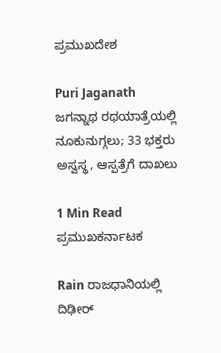ಪ್ರಮುಖದೇಶ

Puri Jaganath ಜಗನ್ನಾಥ ರಥಯಾತ್ರೆಯಲ್ಲಿ ನೂಕುನುಗ್ಗಲು; 33 ಭಕ್ತರು ಅಸ್ವಸ್ಥ, ಆಸ್ಪತ್ರೆಗೆ ದಾಖಲು

1 Min Read
ಪ್ರಮುಖಕರ್ನಾಟಕ

Rain ರಾಜಧಾನಿಯಲ್ಲಿ ದಿಢೀರ್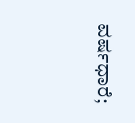ವರ್ಷಧಾರೆ;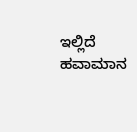ಇಲ್ಲಿದೆ ಹವಾಮಾನ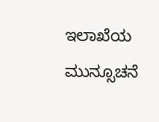ಇಲಾಖೆಯ ಮುನ್ಸೂಚನೆ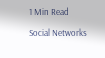1 Min Read

Social Networks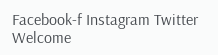Facebook-f Instagram Twitter
Welcome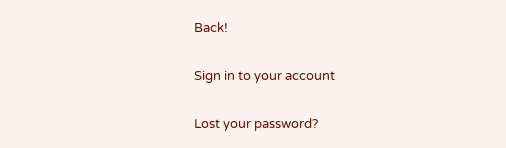Back!

Sign in to your account

Lost your password?